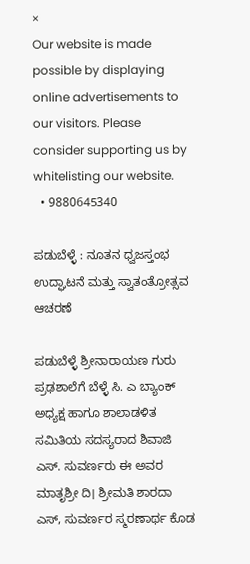×
Our website is made possible by displaying online advertisements to our visitors. Please consider supporting us by whitelisting our website.
  • 9880645340

ಪಡುಬೆಳ್ಳೆ : ನೂತನ ಧ್ವಜಸ್ತಂಭ ಉದ್ಘಾಟನೆ ಮತ್ತು ಸ್ವಾತಂತ್ರೋತ್ಸವ ಆಚರಣೆ

ಪಡುಬೆಳ್ಳೆ ಶ್ರೀನಾರಾಯಣ ಗುರು ಪ್ರಢಶಾಲೆಗೆ ಬೆಳ್ಳೆ ಸಿ. ಎ ಬ್ಯಾಂಕ್ ಅಧ್ಯಕ್ಷ ಹಾಗೂ ಶಾಲಾಡಳಿತ ಸಮಿತಿಯ ಸದಸ್ಯರಾದ ಶಿವಾಜಿ ಎಸ್. ಸುವರ್ಣರು ಈ ಅವರ ಮಾತೃಶ್ರೀ ದಿ। ಶ್ರೀಮತಿ ಶಾರದಾ ಎಸ್, ಸುವರ್ಣರ ಸ್ಮರಣಾರ್ಥ ಕೊಡ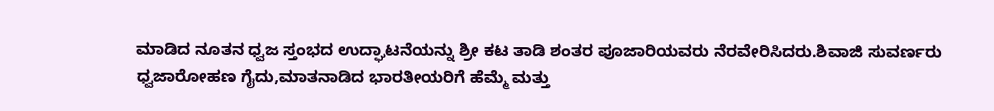ಮಾಡಿದ ನೂತನ ಧ್ವಜ ಸ್ತಂಭದ ಉದ್ಘಾಟನೆಯನ್ನು ಶ್ರೀ ಕಟ ತಾಡಿ ಶಂತರ ಪೂಜಾರಿಯವರು ನೆರವೇರಿಸಿದರು.ಶಿವಾಜಿ ಸುವರ್ಣರು ಧ್ವಜಾರೋಹಣ ಗೈದು,ಮಾತನಾಡಿದ ಭಾರತೀಯರಿಗೆ ಹೆಮ್ಮೆ ಮತ್ತು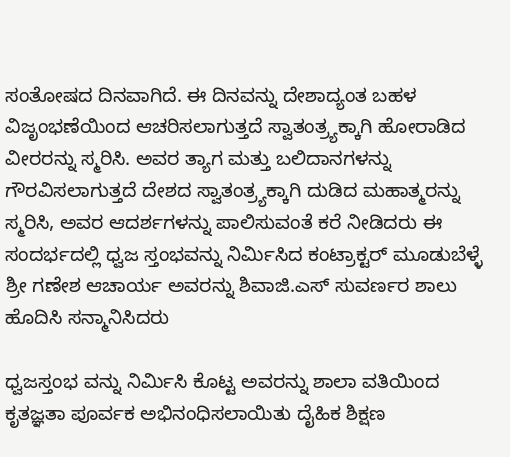ಸಂತೋಷದ ದಿನವಾಗಿದೆ. ಈ ದಿನವನ್ನು ದೇಶಾದ್ಯಂತ ಬಹಳ ವಿಜೃಂಭಣೆಯಿಂದ ಆಚರಿಸಲಾಗುತ್ತದೆ ಸ್ವಾತಂತ್ರ್ಯಕ್ಕಾಗಿ ಹೋರಾಡಿದ ವೀರರನ್ನು ಸ್ಮರಿಸಿ. ಅವರ ತ್ಯಾಗ ಮತ್ತು ಬಲಿದಾನಗಳನ್ನು ಗೌರವಿಸಲಾಗುತ್ತದೆ ದೇಶದ ಸ್ವಾತಂತ್ರ್ಯಕ್ಕಾಗಿ ದುಡಿದ ಮಹಾತ್ಮರನ್ನು ಸ್ಮರಿಸಿ, ಅವರ ಆದರ್ಶಗಳನ್ನು ಪಾಲಿಸುವಂತೆ ಕರೆ ನೀಡಿದರು ಈ ಸಂದರ್ಭದಲ್ಲಿ ಧ್ವಜ ಸ್ತಂಭವನ್ನು ನಿರ್ಮಿಸಿದ ಕಂಟ್ರಾಕ್ಟರ್ ಮೂಡುಬೆಳ್ಳೆ ಶ್ರೀ ಗಣೇಶ ಆಚಾರ್ಯ ಅವರನ್ನು ಶಿವಾಜಿ.ಎಸ್ ಸುವರ್ಣರ ಶಾಲು ಹೊದಿಸಿ ಸನ್ಮಾನಿಸಿದರು

ಧ್ವಜಸ್ತಂಭ ವನ್ನು ನಿರ್ಮಿಸಿ ಕೊಟ್ಟ ಅವರನ್ನು ಶಾಲಾ ವತಿಯಿಂದ ಕೃತಜ್ಞತಾ ಪೂರ್ವಕ ಅಭಿನಂಧಿಸಲಾಯಿತು ದೈಹಿಕ ಶಿಕ್ಷಣ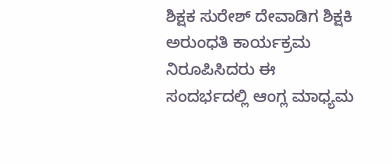ಶಿಕ್ಷಕ ಸುರೇಶ್ ದೇವಾಡಿಗ ಶಿಕ್ಷಕಿ ಅರುಂಧತಿ ಕಾರ್ಯಕ್ರಮ ನಿರೂಪಿಸಿದರು ಈ ಸಂದರ್ಭದಲ್ಲಿ ಆಂಗ್ಲ ಮಾಧ್ಯಮ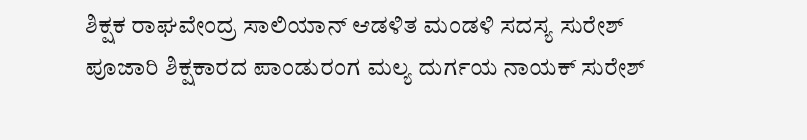ಶಿಕ್ಷಕ ರಾಘವೇಂದ್ರ ಸಾಲಿಯಾನ್ ಆಡಳಿತ ಮಂಡಳಿ ಸದಸ್ಯ ಸುರೇಶ್ ಪೂಜಾರಿ ಶಿಕ್ಷಕಾರದ ಪಾಂಡುರಂಗ ಮಲ್ಯ ದುರ್ಗಯ ನಾಯಕ್ ಸುರೇಶ್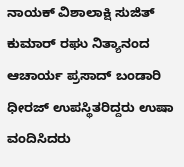ನಾಯಕ್ ವಿಶಾಲಾಕ್ಷಿ ಸುಜಿತ್ ಕುಮಾರ್ ರಘು ನಿತ್ಯಾನಂದ ಆಚಾರ್ಯ ಪ್ರಸಾದ್ ಬಂಡಾರಿ ಧೀರಜ್ ಉಪಸ್ಥಿತರಿದ್ದರು ಉಷಾ ವಂದಿಸಿದರು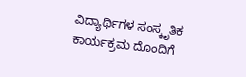ವಿದ್ಯಾರ್ಥಿಗಳ ಸಂಸ್ಕೃತಿಕ ಕಾರ್ಯಕ್ರಮ ದೊಂದಿಗೆ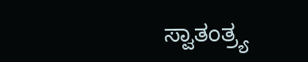ಸ್ವಾತಂತ್ರ್ಯ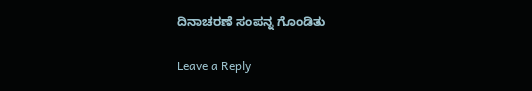ದಿನಾಚರಣೆ ಸಂಪನ್ನ ಗೊಂಡಿತು

Leave a Reply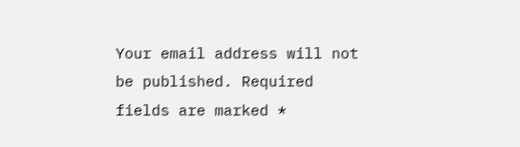Your email address will not be published. Required fields are marked *